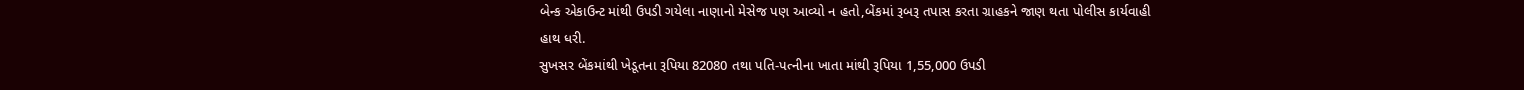બેન્ક એકાઉન્ટ માંથી ઉપડી ગયેલા નાણાનો મેસેજ પણ આવ્યો ન હતો,બેંકમાં રૂબરૂ તપાસ કરતા ગ્રાહકને જાણ થતા પોલીસ કાર્યવાહી હાથ ધરી.
સુખસર બેંકમાંથી ખેડૂતના રૂપિયા 82080 તથા પતિ-પત્નીના ખાતા માંથી રૂપિયા 1,55,000 ઉપડી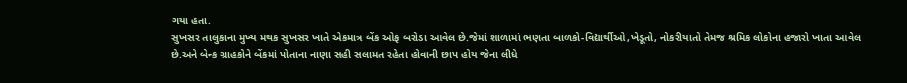ગયા હતા.
સુખસર તાલુકાના મુખ્ય મથક સુખસર ખાતે એકમાત્ર બેંક ઓફ બરોડા આવેલ છે.જેમાં શાળામાં ભણતા બાળકો-વિદ્યાર્થીઓ,ખેડૂતો, નોકરીયાતો તેમજ શ્રમિક લોકોના હજારો ખાતા આવેલ છે.અને બેન્ક ગ્રાહકોને બેંકમાં પોતાના નાણા સહી સલામત રહેતા હોવાની છાપ હોય જેના લીધે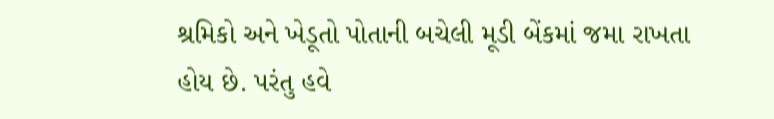શ્રમિકો અને ખેડૂતો પોતાની બચેલી મૂડી બેંકમાં જમા રાખતા હોય છે. પરંતુ હવે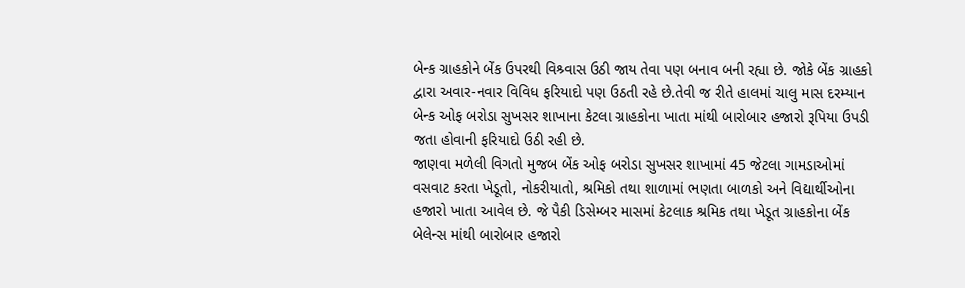બેન્ક ગ્રાહકોને બેંક ઉપરથી વિશ્ર્વાસ ઉઠી જાય તેવા પણ બનાવ બની રહ્યા છે. જોકે બેંક ગ્રાહકો દ્વારા અવાર-નવાર વિવિધ ફરિયાદો પણ ઉઠતી રહે છે.તેવી જ રીતે હાલમાં ચાલુ માસ દરમ્યાન બેન્ક ઓફ બરોડા સુખસર શાખાના કેટલા ગ્રાહકોના ખાતા માંથી બારોબાર હજારો રૂપિયા ઉપડી જતા હોવાની ફરિયાદો ઉઠી રહી છે.
જાણવા મળેલી વિગતો મુજબ બેંક ઓફ બરોડા સુખસર શાખામાં 45 જેટલા ગામડાઓમાં વસવાટ કરતા ખેડૂતો, નોકરીયાતો, શ્રમિકો તથા શાળામાં ભણતા બાળકો અને વિદ્યાર્થીઓના હજારો ખાતા આવેલ છે. જે પૈકી ડિસેમ્બર માસમાં કેટલાક શ્રમિક તથા ખેડૂત ગ્રાહકોના બેંક બેલેન્સ માંથી બારોબાર હજારો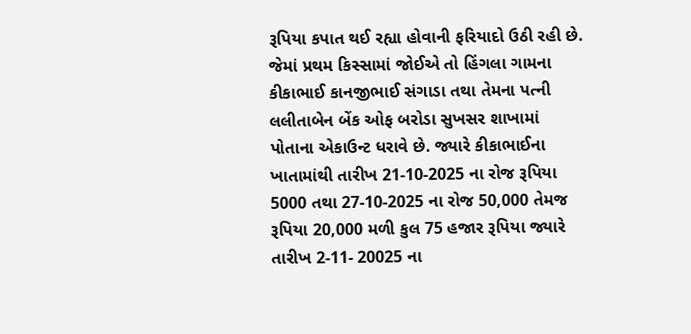રૂપિયા કપાત થઈ રહ્યા હોવાની ફરિયાદો ઉઠી રહી છે. જેમાં પ્રથમ કિસ્સામાં જોઈએ તો હિંગલા ગામના કીકાભાઈ કાનજીભાઈ સંગાડા તથા તેમના પત્ની લલીતાબેન બેંક ઓફ બરોડા સુખસર શાખામાં પોતાના એકાઉન્ટ ધરાવે છે. જ્યારે કીકાભાઈના ખાતામાંથી તારીખ 21-10-2025 ના રોજ રૂપિયા 5000 તથા 27-10-2025 ના રોજ 50,000 તેમજ રૂપિયા 20,000 મળી કુલ 75 હજાર રૂપિયા જ્યારે તારીખ 2-11- 20025 ના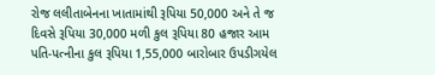રોજ લલીતાબેનના ખાતામાંથી રૂપિયા 50,000 અને તે જ દિવસે રૂપિયા 30,000 મળી કુલ રૂપિયા 80 હજાર આમ પતિ-પત્નીના કુલ રૂપિયા 1,55,000 બારોબાર ઉપડીગયેલ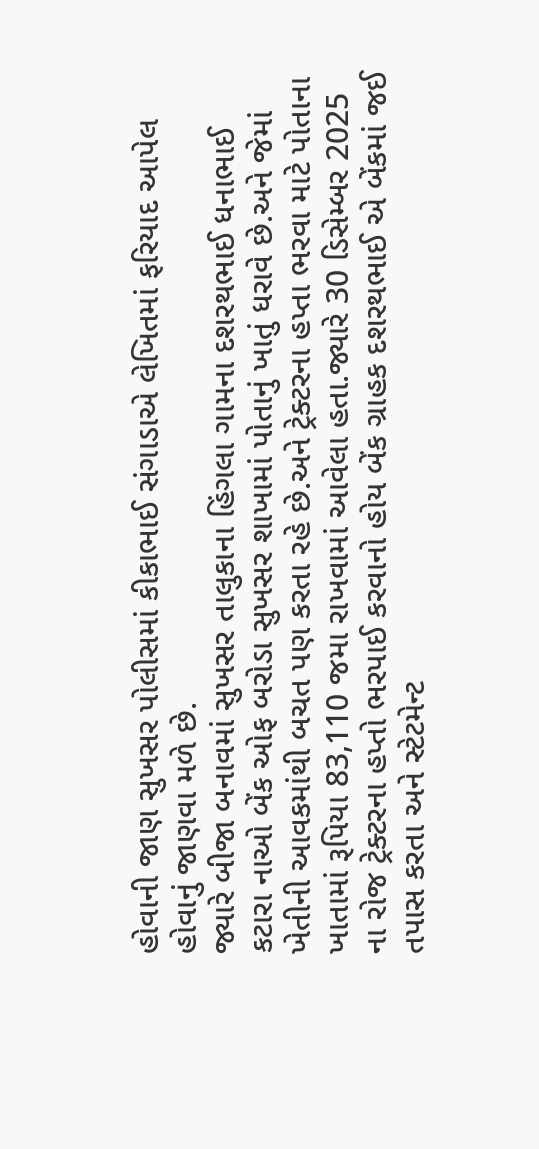હોવાની જાણ સુખસર પોલીસમાં કીકાભાઈ સંગાડાએ લેખિતમાં ફરિયાદ આપેલ હોવાનું જાણવા મળે છે.
જ્યારે બીજા બનાવમાં સુખસર તાલુકાના હિંગલા ગામના દશરથભાઈ ધનાભાઈ કટારા નાઓ બેંક ઓફ બરોડા સુખસર શાખામાં પોતાનું ખાતું ધરાવે છે.અને જેમાં ખેતીની આવકમાંથી બચત પણ કરતા રહે છે.અને ટ્રેક્ટરના હપ્તા ભરવા માટે પોતાના ખાતામાં રૂપિયા 83,110 જમા રાખવામાં આવેલા હતા.જ્યારે 30 ડિસેમ્બર 2025 ના રોજ ટ્રેક્ટરના હપ્તો ભરપાઈ કરવાનો હોય બેંક ગ્રાહક દશરથભાઈ એ બેંકમાં જઈ તપાસ કરતા અને સ્ટેટમેન્ટ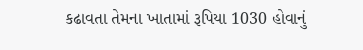કઢાવતા તેમના ખાતામાં રૂપિયા 1030 હોવાનું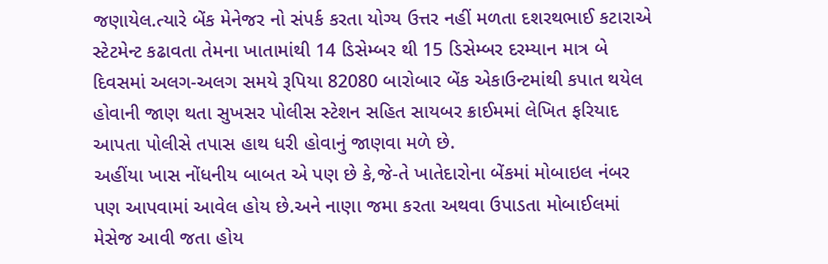જણાયેલ.ત્યારે બેંક મેનેજર નો સંપર્ક કરતા યોગ્ય ઉત્તર નહીં મળતા દશરથભાઈ કટારાએ સ્ટેટમેન્ટ કઢાવતા તેમના ખાતામાંથી 14 ડિસેમ્બર થી 15 ડિસેમ્બર દરમ્યાન માત્ર બે દિવસમાં અલગ-અલગ સમયે રૂપિયા 82080 બારોબાર બેંક એકાઉન્ટમાંથી કપાત થયેલ હોવાની જાણ થતા સુખસર પોલીસ સ્ટેશન સહિત સાયબર ક્રાઈમમાં લેખિત ફરિયાદ આપતા પોલીસે તપાસ હાથ ધરી હોવાનું જાણવા મળે છે.
અહીંયા ખાસ નોંધનીય બાબત એ પણ છે કે,જે-તે ખાતેદારોના બેંકમાં મોબાઇલ નંબર પણ આપવામાં આવેલ હોય છે.અને નાણા જમા કરતા અથવા ઉપાડતા મોબાઈલમાં મેસેજ આવી જતા હોય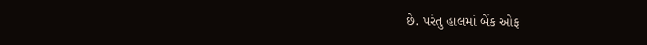છે. પરંતુ હાલમાં બેંક ઓફ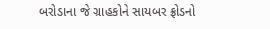બરોડાના જે ગ્રાહકોને સાયબર ફ્રોડનો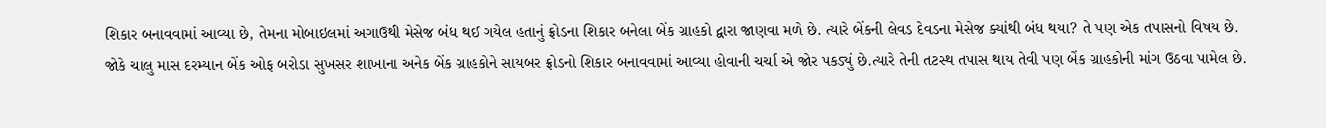શિકાર બનાવવામાં આવ્યા છે, તેમના મોબાઇલમાં અગાઉથી મેસેજ બંધ થઈ ગયેલ હતાનું ફ્રોડના શિકાર બનેલા બેંક ગ્રાહકો દ્વારા જાણવા મળે છે. ત્યારે બેંકની લેવડ દેવડના મેસેજ ક્યાંથી બંધ થયા? તે પણ એક તપાસનો વિષય છે. જોકે ચાલુ માસ દરમ્યાન બેંક ઓફ બરોડા સુખસર શાખાના અનેક બેંક ગ્રાહકોને સાયબર ફ્રોડનો શિકાર બનાવવામાં આવ્યા હોવાની ચર્ચા એ જોર પકડ્યું છે.ત્યારે તેની તટસ્થ તપાસ થાય તેવી પણ બેંક ગ્રાહકોની માંગ ઉઠવા પામેલ છે.